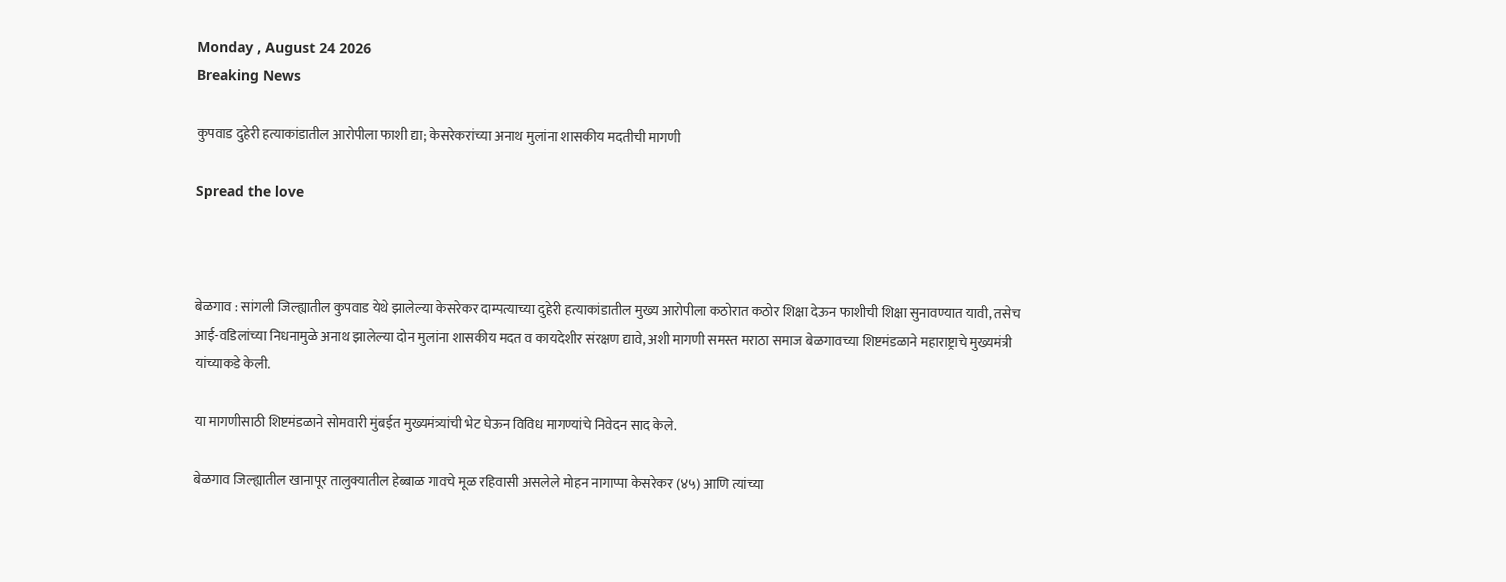Monday , August 24 2026
Breaking News

कुपवाड दुहेरी हत्याकांडातील आरोपीला फाशी द्या; केसरेकरांच्या अनाथ मुलांना शासकीय मदतीची मागणी

Spread the love



बेळगाव : सांगली जिल्ह्यातील कुपवाड येथे झालेल्या केसरेकर दाम्पत्याच्या दुहेरी हत्याकांडातील मुख्य आरोपीला कठोरात कठोर शिक्षा देऊन फाशीची शिक्षा सुनावण्यात यावी, तसेच आई-वडिलांच्या निधनामुळे अनाथ झालेल्या दोन मुलांना शासकीय मदत व कायदेशीर संरक्षण द्यावे, अशी मागणी समस्त मराठा समाज बेळगावच्या शिष्टमंडळाने महाराष्ट्राचे मुख्यमंत्री यांच्याकडे केली.

या मागणीसाठी शिष्टमंडळाने सोमवारी मुंबईत मुख्यमंत्र्यांची भेट घेऊन विविध मागण्यांचे निवेदन साद केले.

बेळगाव जिल्ह्यातील खानापूर तालुक्यातील हेब्बाळ गावचे मूळ रहिवासी असलेले मोहन नागाप्पा केसरेकर (४५) आणि त्यांच्या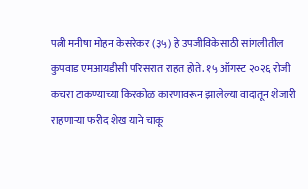पत्नी मनीषा मोहन केसरेकर (३५) हे उपजीविकेसाठी सांगलीतील कुपवाड एमआयडीसी परिसरात राहत होते. १५ ऑगस्ट २०२६ रोजी कचरा टाकण्याच्या किरकोळ कारणावरून झालेल्या वादातून शेजारी राहणाऱ्या फरीद शेख याने चाकू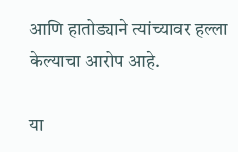आणि हातोड्याने त्यांच्यावर हल्ला केल्याचा आरोप आहे.

या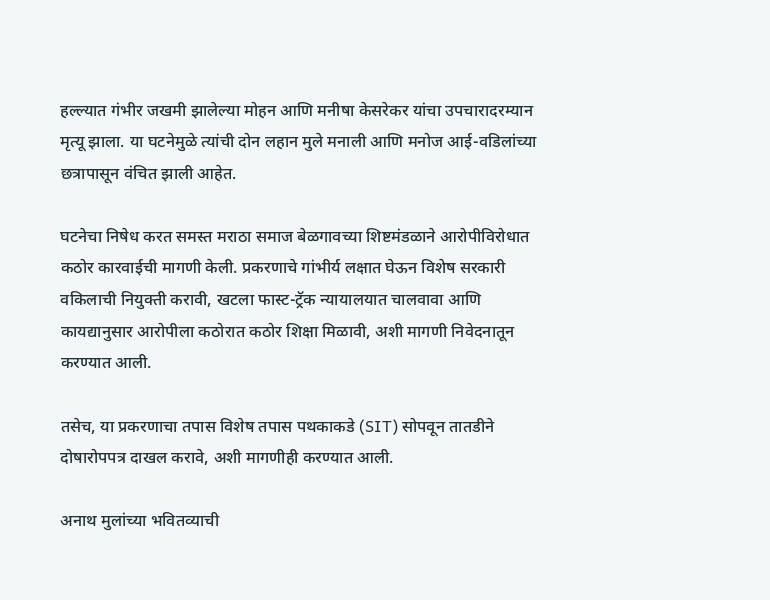हल्ल्यात गंभीर जखमी झालेल्या मोहन आणि मनीषा केसरेकर यांचा उपचारादरम्यान मृत्यू झाला. या घटनेमुळे त्यांची दोन लहान मुले मनाली आणि मनोज आई-वडिलांच्या छत्रापासून वंचित झाली आहेत.

घटनेचा निषेध करत समस्त मराठा समाज बेळगावच्या शिष्टमंडळाने आरोपीविरोधात कठोर कारवाईची मागणी केली. प्रकरणाचे गांभीर्य लक्षात घेऊन विशेष सरकारी वकिलाची नियुक्ती करावी, खटला फास्ट-ट्रॅक न्यायालयात चालवावा आणि कायद्यानुसार आरोपीला कठोरात कठोर शिक्षा मिळावी, अशी मागणी निवेदनातून करण्यात आली.

तसेच, या प्रकरणाचा तपास विशेष तपास पथकाकडे (SIT) सोपवून तातडीने दोषारोपपत्र दाखल करावे, अशी मागणीही करण्यात आली.

अनाथ मुलांच्या भवितव्याची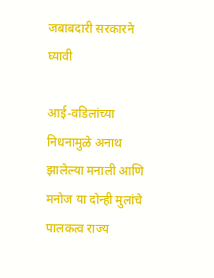जबाबदारी सरकारने घ्यावी

आई-वडिलांच्या निधनामुळे अनाथ झालेल्या मनाली आणि मनोज या दोन्ही मुलांचे पालकत्व राज्य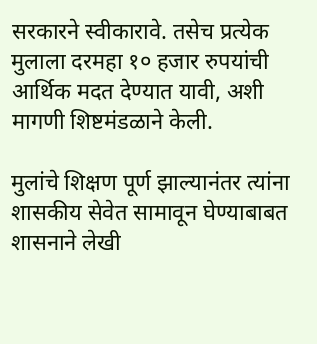सरकारने स्वीकारावे. तसेच प्रत्येक मुलाला दरमहा १० हजार रुपयांची आर्थिक मदत देण्यात यावी, अशी मागणी शिष्टमंडळाने केली.

मुलांचे शिक्षण पूर्ण झाल्यानंतर त्यांना शासकीय सेवेत सामावून घेण्याबाबत शासनाने लेखी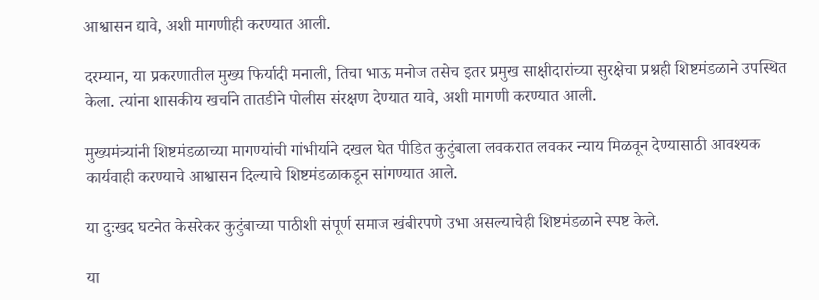आश्वासन द्यावे, अशी मागणीही करण्यात आली.

दरम्यान, या प्रकरणातील मुख्य फिर्यादी मनाली, तिचा भाऊ मनोज तसेच इतर प्रमुख साक्षीदारांच्या सुरक्षेचा प्रश्नही शिष्टमंडळाने उपस्थित केला. त्यांना शासकीय खर्चाने तातडीने पोलीस संरक्षण देण्यात यावे, अशी मागणी करण्यात आली.

मुख्यमंत्र्यांनी शिष्टमंडळाच्या मागण्यांची गांभीर्याने दखल घेत पीडित कुटुंबाला लवकरात लवकर न्याय मिळवून देण्यासाठी आवश्यक कार्यवाही करण्याचे आश्वासन दिल्याचे शिष्टमंडळाकडून सांगण्यात आले.

या दुःखद घटनेत केसरेकर कुटुंबाच्या पाठीशी संपूर्ण समाज खंबीरपणे उभा असल्याचेही शिष्टमंडळाने स्पष्ट केले.

या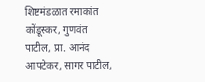शिष्टमंडळात रमाकांत कोंडूस्कर, गुणवंत पाटील, प्रा. आनंद आपटेकर, सागर पाटील,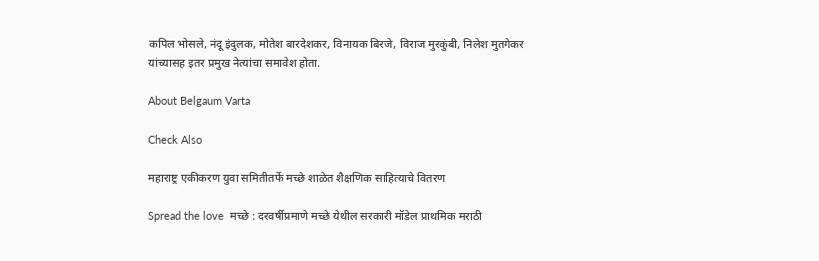कपिल भोसले, नंदू इंदुलक, मोतेश बारदेशकर, विनायक बिरजे, विराज मुरकुंबी, निलेश मुतगेकर यांच्यासह इतर प्रमुख नेत्यांचा समावेश होता.

About Belgaum Varta

Check Also

महाराष्ट्र एकीकरण युवा समितीतर्फे मच्छे शाळेत शैक्षणिक साहित्याचे वितरण

Spread the love  मच्छे : दरवर्षीप्रमाणे मच्छे येथील सरकारी मॉडेल प्राथमिक मराठी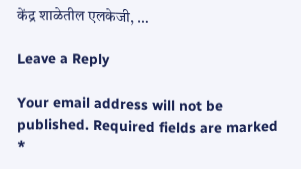केंद्र शाळेतील एलकेजी, …

Leave a Reply

Your email address will not be published. Required fields are marked *